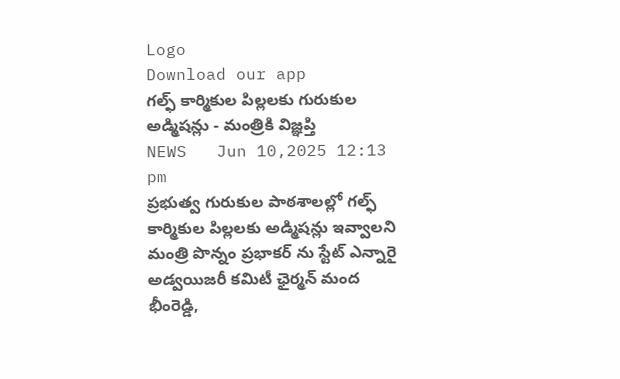Logo
Download our app
గల్ఫ్ కార్మికుల పిల్లలకు గురుకుల అడ్మిషన్లు - మంత్రికి విజ్ఞప్తి
NEWS   Jun 10,2025 12:13 pm
ప్రభుత్వ గురుకుల పాఠశాలల్లో గల్ఫ్ కార్మికుల పిల్లలకు అడ్మిషన్లు ఇవ్వాలని మంత్రి పొన్నం ప్రభాకర్ ను స్టేట్ ఎన్నారై అడ్వయిజరీ కమిటీ ఛైర్మన్ మంద భీంరెడ్డి,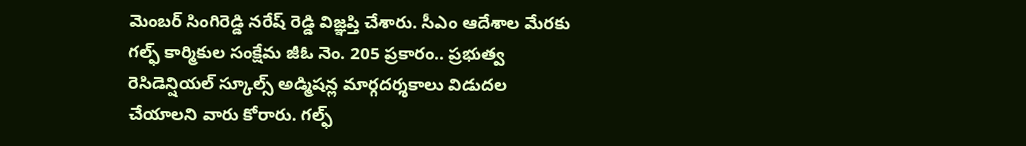మెంబర్ సింగిరెడ్డి నరేష్ రెడ్డి విజ్ఞప్తి చేశారు. సీఎం ఆదేశాల మేరకు గల్ఫ్ కార్మికుల సంక్షేమ జీఓ నెం. 205 ప్రకారం.. ప్రభుత్వ రెసిడెన్షియల్ స్కూల్స్ అడ్మిషన్ల మార్గదర్శకాలు విడుదల చేయాలని వారు కోరారు. గల్ఫ్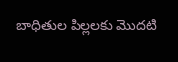బాధితుల పిల్లలకు మొదటి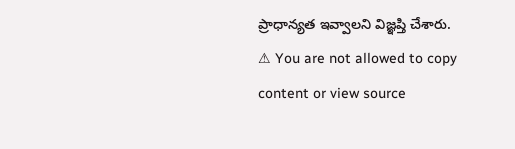ప్రాధాన్యత ఇవ్వాలని విజ్ఞప్తి చేశారు.
⚠ You are not allowed to copy content or view source